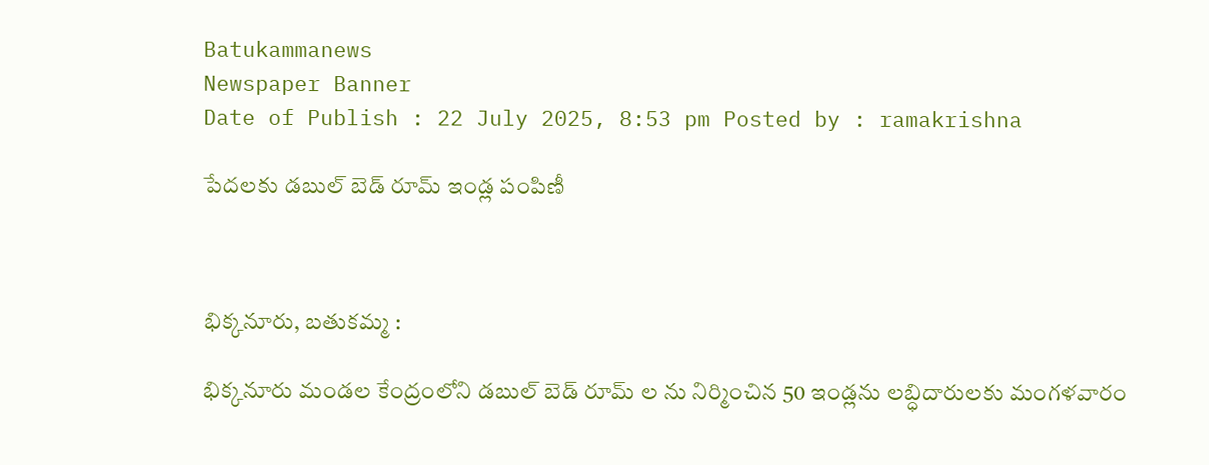Batukammanews
Newspaper Banner
Date of Publish : 22 July 2025, 8:53 pm Posted by : ramakrishna

పేదలకు డబుల్ బెడ్ రూమ్ ఇండ్ల పంపిణీ



భిక్కనూరు, బతుకమ్మ :

భిక్కనూరు మండల కేంద్రంలోని డబుల్ బెడ్ రూమ్ ల ను నిర్మించిన 50 ఇండ్లను లబ్ధిదారులకు మంగళవారం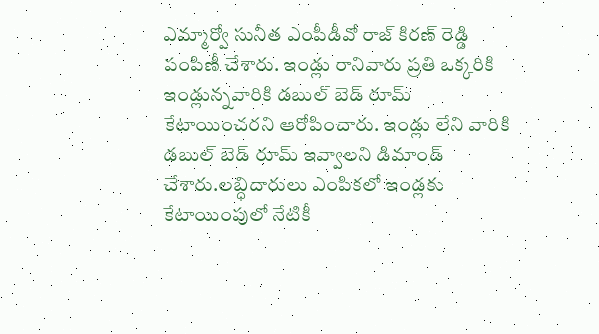ఎమ్మార్వో సునీత ఎంపీడీవో రాజ్ కిరణ్ రెడ్డి పంపిణీ చేశారు. ఇండ్లు రానివారు ప్రతి ఒక్కరికి ఇండ్లున్నవారికి డబుల్ బెడ్ రూమ్ కేటాయించరని ఆరోపించారు. ఇండ్లు లేని వారికి డబుల్ బెడ్ రూమ్ ఇవ్వాలని డిమాండ్ చేశారు.లబ్ధిదారులు ఎంపికలో ఇండ్లకు కేటాయింపులో నేటికీ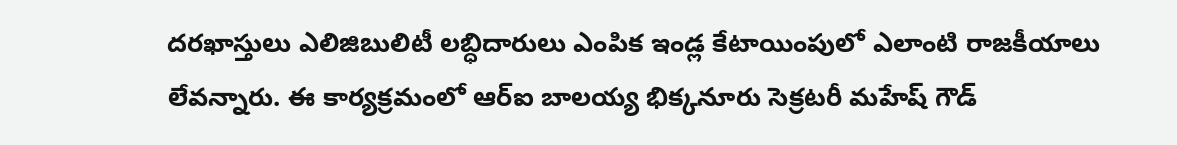దరఖాస్తులు ఎలిజిబులిటీ లబ్ధిదారులు ఎంపిక ఇండ్ల కేటాయింపులో ఎలాంటి రాజకీయాలు లేవన్నారు. ఈ కార్యక్రమంలో ఆర్ఐ బాలయ్య భిక్కనూరు సెక్రటరీ మహేష్ గౌడ్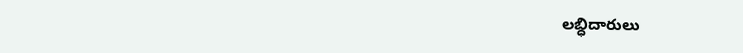లబ్ధిదారులు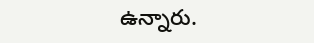ఉన్నారు.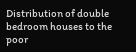Distribution of double bedroom houses to the poor